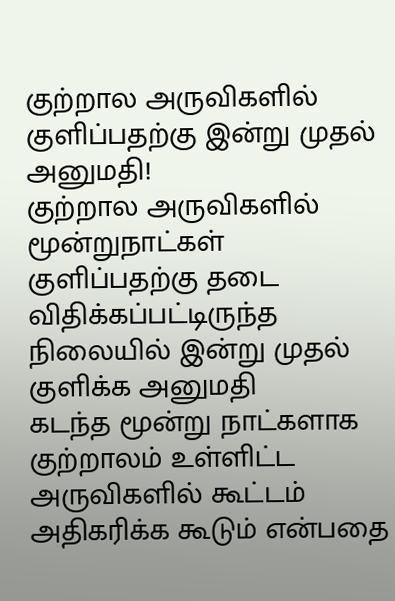குற்றால அருவிகளில் குளிப்பதற்கு இன்று முதல் அனுமதி!
குற்றால அருவிகளில் மூன்றுநாட்கள் குளிப்பதற்கு தடை விதிக்கப்பட்டிருந்த நிலையில் இன்று முதல் குளிக்க அனுமதி
கடந்த மூன்று நாட்களாக குற்றாலம் உள்ளிட்ட அருவிகளில் கூட்டம் அதிகரிக்க கூடும் என்பதை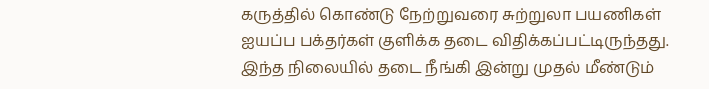கருத்தில் கொண்டு நேற்றுவரை சுற்றுலா பயணிகள் ஐயப்ப பக்தர்கள் குளிக்க தடை விதிக்கப்பட்டிருந்தது.
இந்த நிலையில் தடை நீங்கி இன்று முதல் மீண்டும்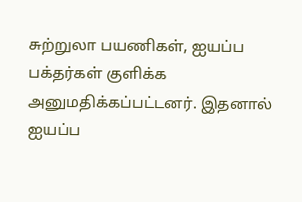சுற்றுலா பயணிகள், ஐயப்ப பக்தர்கள் குளிக்க அனுமதிக்கப்பட்டனர். இதனால் ஐயப்ப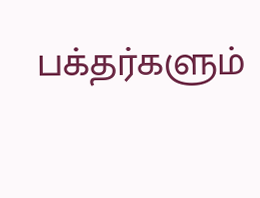பக்தர்களும்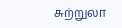சுற்றுலா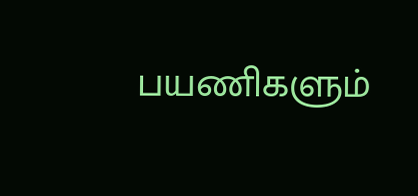பயணிகளும்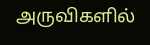அருவிகளில்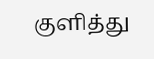குளித்து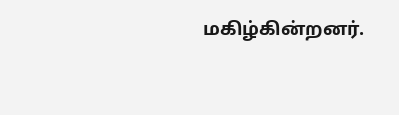மகிழ்கின்றனர்.